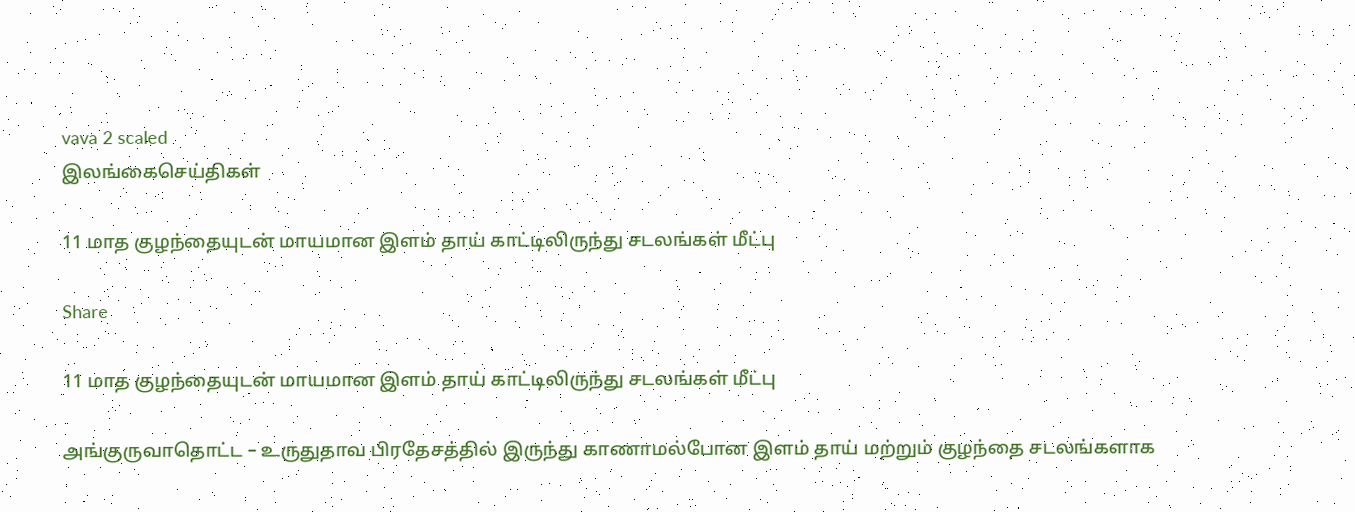vava 2 scaled
இலங்கைசெய்திகள்

11 மாத குழந்தையுடன் மாயமான இளம் தாய் காட்டிலிருந்து சடலங்கள் மீட்பு

Share

11 மாத குழந்தையுடன் மாயமான இளம் தாய் காட்டிலிருந்து சடலங்கள் மீட்பு

அங்குருவாதொட்ட – உருதுதாவ பிரதேசத்தில் இருந்து காணாமல்போன இளம் தாய் மற்றும் குழந்தை சடலங்களாக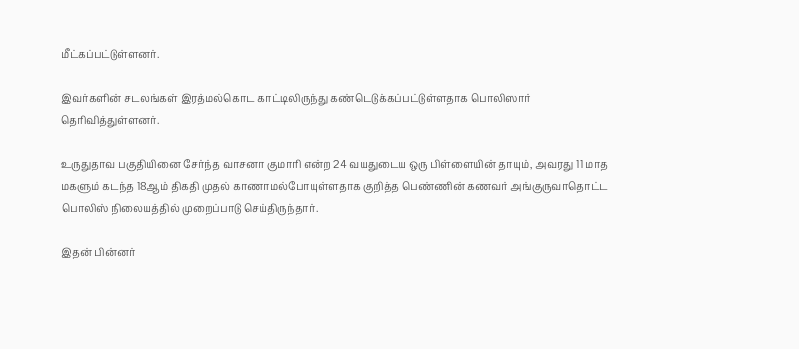மீட்கப்பட்டுள்ளனர்.

இவர்களின் சடலங்கள் இரத்மல்கொட காட்டிலிருந்து கண்டெடுக்கப்பட்டுள்ளதாக பொலிஸார் தெரிவித்துள்ளனர்.

உருதுதாவ பகுதியினை சேர்ந்த வாசனா குமாரி என்ற 24 வயதுடைய ஒரு பிள்ளையின் தாயும், அவரது 11 மாத மகளும் கடந்த 18ஆம் திகதி முதல் காணாமல்போயுள்ளதாக குறித்த பெண்ணின் கணவர் அங்குருவாதொட்ட பொலிஸ் நிலையத்தில் முறைப்பாடு செய்திருந்தார்.

இதன் பின்னர்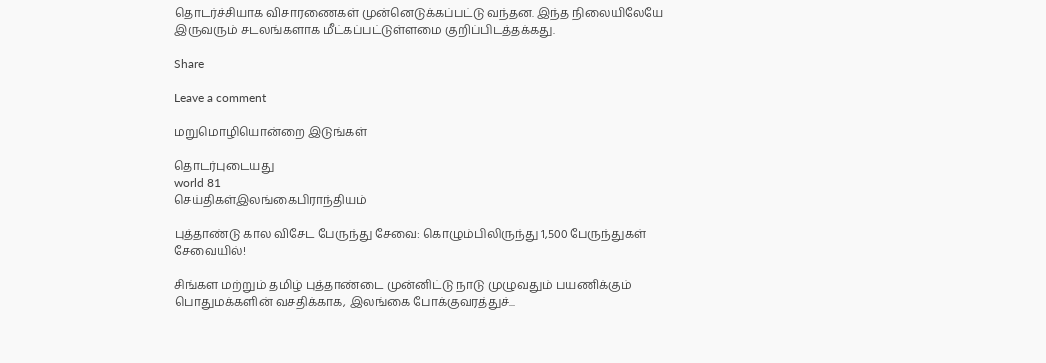தொடர்ச்சியாக விசாரணைகள் முன்னெடுக்கப்பட்டு வந்தன. இந்த நிலையிலேயே இருவரும் சடலங்களாக மீட்கப்பட்டுள்ளமை குறிப்பிடத்தக்கது.

Share

Leave a comment

மறுமொழியொன்றை இடுங்கள்

தொடர்புடையது
world 81
செய்திகள்இலங்கைபிராந்தியம்

புத்தாண்டு கால விசேட பேருந்து சேவை: கொழும்பிலிருந்து 1,500 பேருந்துகள் சேவையில்!

சிங்கள மற்றும் தமிழ் புத்தாண்டை முன்னிட்டு நாடு முழுவதும் பயணிக்கும் பொதுமக்களின் வசதிக்காக, இலங்கை போக்குவரத்துச்...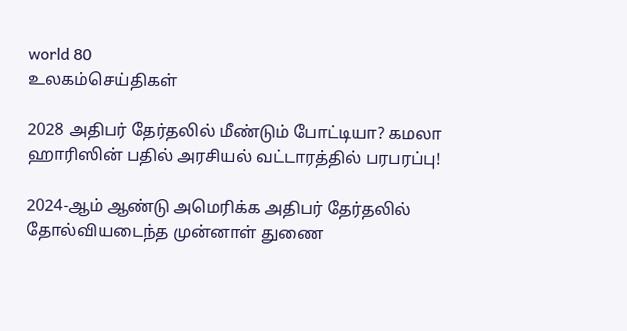world 80
உலகம்செய்திகள்

2028 அதிபர் தேர்தலில் மீண்டும் போட்டியா? கமலா ஹாரிஸின் பதில் அரசியல் வட்டாரத்தில் பரபரப்பு!

2024-ஆம் ஆண்டு அமெரிக்க அதிபர் தேர்தலில் தோல்வியடைந்த முன்னாள் துணை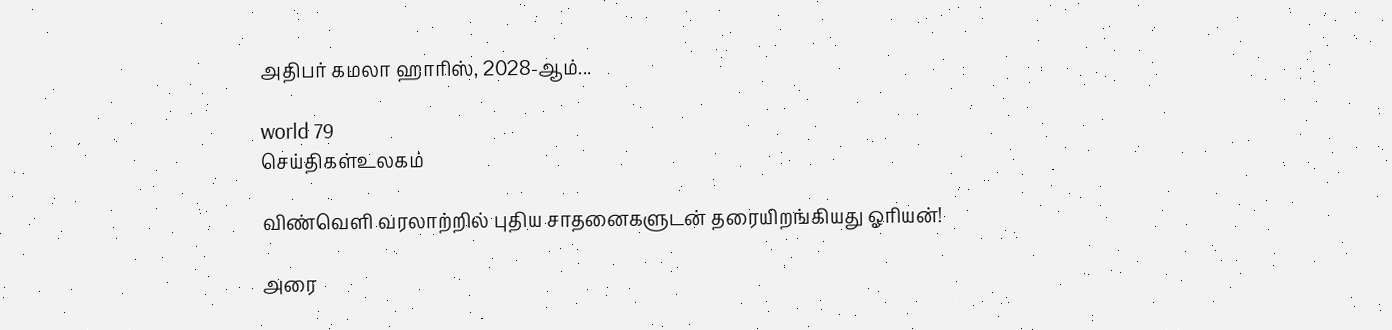அதிபர் கமலா ஹாரிஸ், 2028-ஆம்...

world 79
செய்திகள்உலகம்

விண்வெளி வரலாற்றில் புதிய சாதனைகளுடன் தரையிறங்கியது ஓரியன்!

அரை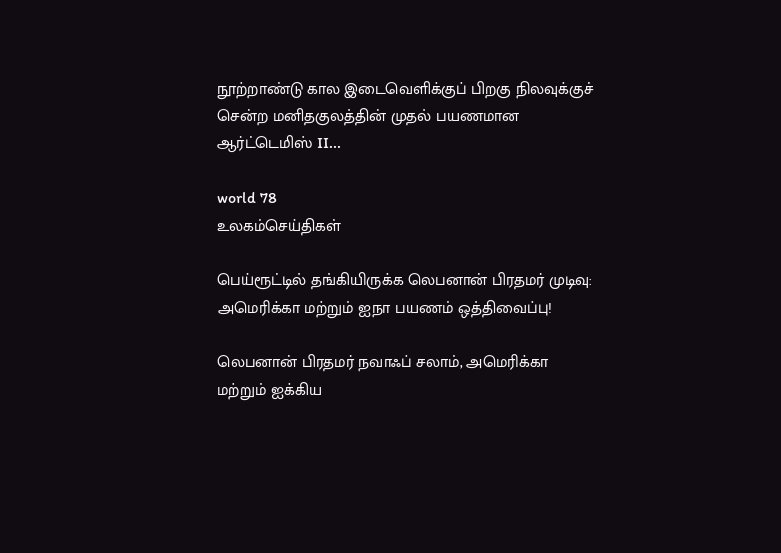நூற்றாண்டு கால இடைவெளிக்குப் பிறகு நிலவுக்குச் சென்ற மனிதகுலத்தின் முதல் பயணமான ஆர்ட்டெமிஸ் II...

world 78
உலகம்செய்திகள்

பெய்ரூட்டில் தங்கியிருக்க லெபனான் பிரதமர் முடிவு: அமெரிக்கா மற்றும் ஐநா பயணம் ஒத்திவைப்பு!

லெபனான் பிரதமர் நவாஃப் சலாம், அமெரிக்கா மற்றும் ஐக்கிய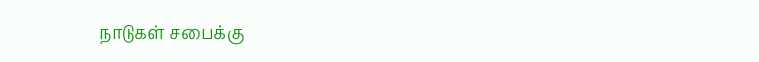நாடுகள் சபைக்கு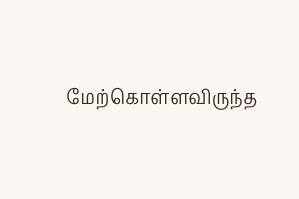மேற்கொள்ளவிருந்த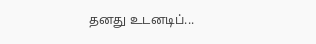தனது உடனடிப்...